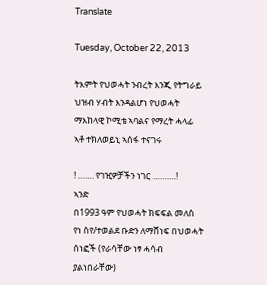Translate

Tuesday, October 22, 2013

ትእምት የህወሓት ንብረት እንጂ የትግራይ ህዝብ ሃብት እንዳልሆነ የህወሓት ማእከላዊ ኮሚቴ ኣባልና የማረት ሓላፊ ኣቶ ተክለወይኒ ኣሰፋ ተናገሩ

! ……. የገዢዎቻችን ነገር ……….!
ኣንድ
በ1993 ዓም የህወሓት ክፍፍል መለስ የነ ስየ/ተወልደ ቡድን ለማሸነፍ በህወሓት ሰነፎች (የራሳቸው ነፃ ሓሳብ ያልነበራቸው)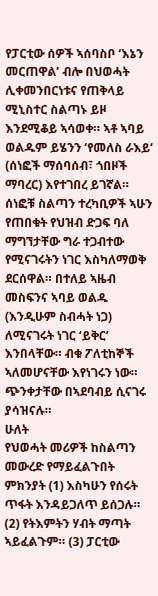የፓርቲው ሰዎች ኣሰባስቦ ‘እኔን መርጠዋል’ ብሎ በህወሓት ሊቀመንበርነቱና የጠቅላይ ሚኒስተር ስልጣኑ ይዞ እንደሚቆይ ኣሳወቀ። ኣቶ ኣባይ ወልዱም ይሄንን ‘የመለስ ራእይ’ (ሰነፎች ማሰባሰብ፣ ጎበዞች ማባረር) እየተገበረ ይገኛል።
ሰነፎቹ ስልጣን ተረካቢዎች ኣሁን የጠበቁት የህዝብ ድጋፍ ባለ ማግኘታቸው ግራ ተጋብተው የሚናገሩትን ነገር እስካለማወቅ ደርሰዋል። በተለይ ኣዜብ መስፍንና ኣባይ ወልዱ (እንዲሁም ስብሓት ነጋ) ለሚናገሩት ነገር ‘ይቅር’ እንበላቸው። ብቁ ፖለቲከኞች ኣለመሆናቸው እየነገሩን ነው። ጭንቀታቸው በኣደባብይ ሲናገሩ ያሳዝናሉ።
ሁለት
የህወሓት መሪዎች ከስልጣን መውረድ የማይፈልጉበት ምክንያት (1) እስካሁን የሰሩት ጥፋት እንዳይጋለጥ ይሰጋሉ። (2) የትእምትን ሃብት ማጣት ኣይፈልጉም። (3) ፓርቲው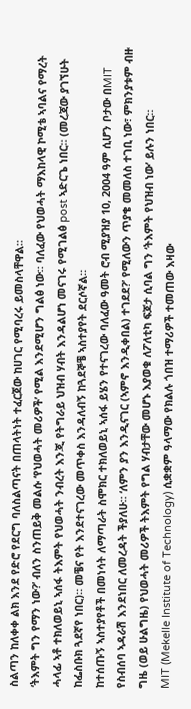ስልጣን ከለቀቀ ልክ እንደ የድሮ የደርግ ባለስልጣናት በጠላትነት ተፈርጀው ከሀገር የሚባረሩ ይመስላቸዋል።
‘ትእምት ግን የማን ነው?’ ብለን ስንጠይቅ መልሱ ‘የህወሓት መሪዎች’ የሚል እንደሚሆን ግልፅ ነው። ባለፈው የህወሓት ማእከላዊ ኮሚቴ ኣባልና የማረት ሓላፊ ኣቶ ተክለወይኒ ኣሰፋ ትእምት የህወሓት ንብረት እንጂ የትግራይ ህዝብ ሃብት እንዳልሆነ መናገሩ የሚገልፅ post ኣድርጌ ነበር። (መረጃው ያገኘሁት ከፌስቡክ ጓደኛየ ነበር)። መቼና የት እንደተናገረው መጥቀስ እንዳለብኝ ከጓደኞቼ ኣስተያየት ደርሶኛል።
ከተሰጡኝ ኣስተያየቶች በመነሳት ለማጣራት ስሞክር ተክለወይኒ ኣሰፋ ይሄን የተናገረው ባለፈው ዓመት ሮብ ሚያዝያ 10, 2004 ዓም ሲሆን ቦታው በMIT የስብሰባ ኣዳራሽ እንደነበር ለመረዳት ችያለሁ። ‘ለምን ያን እንዲናገር (ኣምኖ እንዲቀበል) ተገደደ?’ የሚለውን ጥያቄ መመለስ ተገቢ ነው፣ ምክንያቱም ብዙ ግዜ (ወይ ሁልግዜ) የህወሓት መሪዎች ትእምት የግል ሃብታቸው መሆኑ እያወቁ ለፖለቲካ ፍጆታ ሲባል ግን ‘ትእምት የህዝብ ነው’ ይሉን ነበር።
MIT (Mekelle Institute of Technology) ሲቋቋም ዓላማው የክልሉ ጎበዝ ተማሪዎች ተመጠው እዛው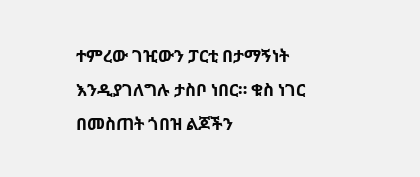ተምረው ገዢውን ፓርቲ በታማኝነት እንዲያገለግሉ ታስቦ ነበር። ቁስ ነገር በመስጠት ጎበዝ ልጆችን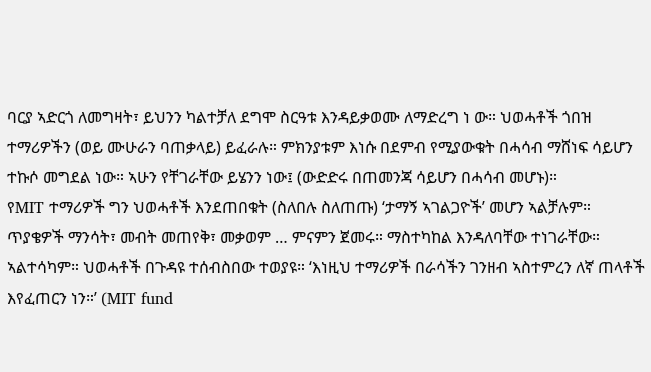ባርያ ኣድርጎ ለመግዛት፣ ይህንን ካልተቻለ ደግሞ ስርዓቱ እንዳይቃወሙ ለማድረግ ነ ው። ህወሓቶች ጎበዝ ተማሪዎችን (ወይ ሙሁራን ባጠቃላይ) ይፈራሉ። ምክንያቱም እነሱ በደምብ የሚያውቁት በሓሳብ ማሸነፍ ሳይሆን ተኩሶ መግደል ነው። ኣሁን የቸገራቸው ይሄንን ነው፤ (ውድድሩ በጠመንጃ ሳይሆን በሓሳብ መሆኑ)።
የMIT ተማሪዎች ግን ህወሓቶች እንደጠበቁት (ስለበሉ ስለጠጡ) ‘ታማኝ ኣገልጋዮች’ መሆን ኣልቻሉም። ጥያቄዎች ማንሳት፣ መብት መጠየቅ፣ መቃወም … ምናምን ጀመሩ። ማስተካከል እንዳለባቸው ተነገራቸው። ኣልተሳካም። ህወሓቶች በጉዳዩ ተሰብስበው ተወያዩ። ‘እነዚህ ተማሪዎች በራሳችን ገንዘብ ኣስተምረን ለኛ ጠላቶች እየፈጠርን ነን።’ (MIT fund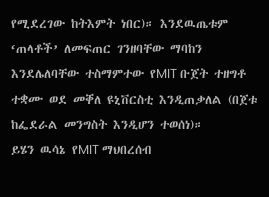የሚደረገው ከትእምት ነበር)። እንደዉጤቱም ‘ጠላቶች’ ለመፍጠር ገንዘባቸው ማባከን እንደሌለባቸው ተስማምተው የMIT ቡጀት ተዘግቶ ተቋሙ ወደ መቐለ ዩኒቨርስቲ እንዲጠቃለል (በጀቱ ከፌደራል መንግስት እንዲሆን ተወሰነ)።
ይሄን ዉሳኔ የMIT ማህበረሰብ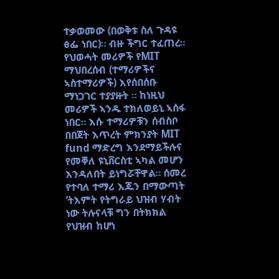ተቃወመው (በወቅቱ ስለ ጉዳዩ ፅፌ ነበር)። ብዙ ችግር ተፈጠረ። የህወሓት መሪዎች የMIT ማህበረሰብ (ተማሪዎችና ኣስተማሪዎች) እየሰበሰቡ ማነጋገር ተያያዙት ። ከነዚህ መሪዎች ኣንዱ ተክለወይኒ ኣሰፋ ነበር። እሱ ተማሪዎቹን ሰብስቦ በበጀት እጥረት ምክንያት MIT fund ማድረግ እንደማይችሉና የመቐለ ዩኒቨርስቲ ኣካል መሆን እንዳለበት ይነግሯቸዋል። ሰመረ የተባለ ተማሪ እጁን በማውጣት ‘ትእምት የትግራይ ህዝብ ሃብት ነው ትሉናላቹ ግን በትክክል የህዝብ ከሆነ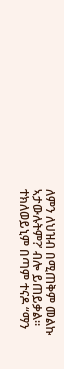ለምን ለህዝብ በሚጠቅም መልኩ ኣታውሉትም?’ ብሎ ይጠይቃል። ተክለወይኒም በጣም ተናዶ “ማን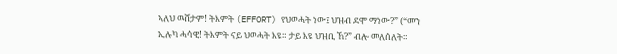ኣለህ ዉሸታም! ትእምት (EFFORT) የህወሓት ነው፤ ህዝብ ደሞ ማነው?” (“መን ኢሉካ ሓሳዊ! ትእምት ናይ ህወሓት እዩ። ታይ እዩ ህዝቢ ኸ?” ብሎ መለሰለት።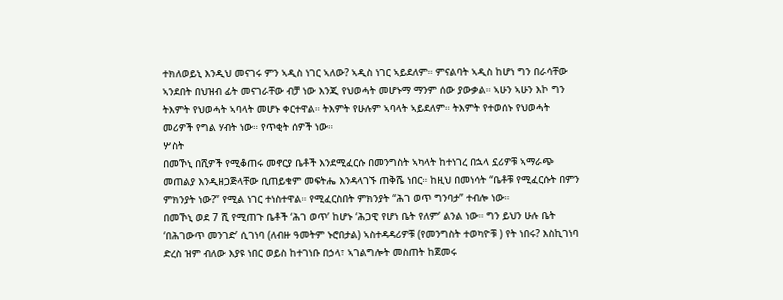ተክለወይኒ እንዲህ መናገሩ ምን ኣዲስ ነገር ኣለው? ኣዲስ ነገር ኣይደለም። ምናልባት ኣዲስ ከሆነ ግን በራሳቸው ኣንደበት በህዝብ ፊት መናገራቸው ብቻ ነው እንጂ የህወሓት መሆኑማ ማንም ሰው ያውቃል። ኣሁን ኣሁን እኮ ግን ትእምት የህወሓት ኣባላት መሆኑ ቀርተዋል። ትእምት የሁሉም ኣባላት ኣይደለም። ትእምት የተወሰኑ የህወሓት መሪዎች የግል ሃብት ነው። የጥቂት ሰዎች ነው።
ሦስት
በመኾኒ በሺዎች የሚቆጠሩ መኖርያ ቤቶች እንደሚፈርሱ በመንግስት ኣካላት ከተነገረ በኋላ ኗሪዎቹ ኣማራጭ መጠልያ እንዲዘጋጅላቸው ቢጠይቁም መፍትሔ እንዳላገኙ ጠቅሼ ነበር። ከዚህ በመነሳት “ቤቶቹ የሚፈርሱት በምን ምክንያት ነው?” የሚል ነገር ተነስተዋል። የሚፈርስበት ምክንያት “ሕገ ወጥ ግንባታ” ተብሎ ነው።
በመኾኒ ወደ 7 ሺ የሚጠጉ ቤቶች ‘ሕገ ወጥ’ ከሆኑ ‘ሕጋዊ የሆነ ቤት የለም’ ልንል ነው። ግን ይህን ሁሉ ቤት ‘በሕገውጥ መንገድ’ ሲገነባ (ለብዙ ዓመትም ኑሮበታል) ኣስተዳዳሪዎቹ (የመንግስት ተወካዮቹ ) የት ነበሩ? እስኪገነባ ድረስ ዝም ብለው እያዩ ነበር ወይስ ከተገነቡ በኃላ፣ ኣገልግሎት መስጠት ከጀመሩ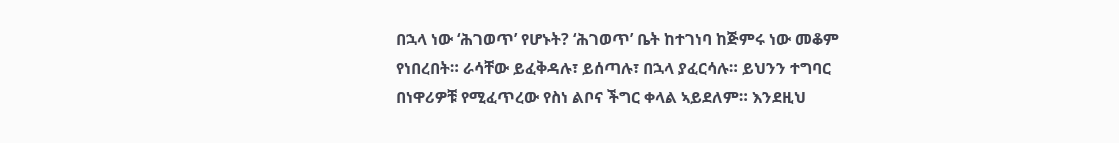በኋላ ነው ‘ሕገወጥ’ የሆኑት? ‘ሕገወጥ’ ቤት ከተገነባ ከጅምሩ ነው መቆም የነበረበት። ራሳቸው ይፈቅዳሉ፣ ይሰጣሉ፣ በኋላ ያፈርሳሉ። ይህንን ተግባር በነዋሪዎቹ የሚፈጥረው የስነ ልቦና ችግር ቀላል ኣይደለም። እንደዚህ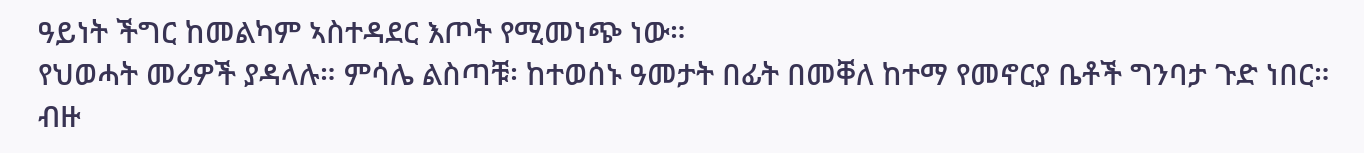ዓይነት ችግር ከመልካም ኣስተዳደር እጦት የሚመነጭ ነው።
የህወሓት መሪዎች ያዳላሉ። ምሳሌ ልስጣቹ፡ ከተወሰኑ ዓመታት በፊት በመቐለ ከተማ የመኖርያ ቤቶች ግንባታ ጉድ ነበር። ብዙ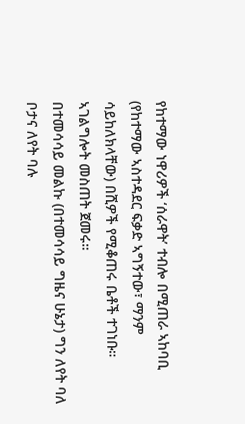የከተማው ነዋሪዎች ‘ሰራዋት’ ተብሎ በሚጠራ ኣከባቢ (የከተማው ኣስተዳደር ፍቃድ ኣግኝተው፣ ማንም ሳይከለክላቸው) በሺዎች የሚቆጠሩ ቤቶች ተገነቡ። ኣገልግሎት መስጠት ጀመሩ።
በተመሳሳይ መልኩ (በተመሳሳይ ግዜና ሁኔታ) ግን ለየት ባለ ቦታና ለየት ባሉ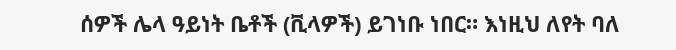ሰዎች ሌላ ዓይነት ቤቶች (ቪላዎች) ይገነቡ ነበር። እነዚህ ለየት ባለ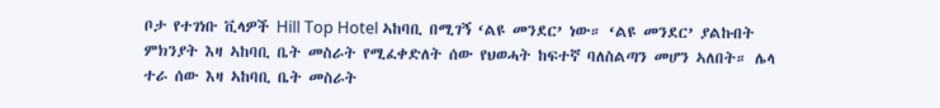ቦታ የተገነቡ ቪላዎች Hill Top Hotel ኣከባቢ በሚገኝ ‘ልዩ መንደር’ ነው። ‘ልዩ መንደር’ ያልኩበት ምክንያት እዛ ኣከባቢ ቤት መስራት የሚፈቀድለት ሰው የህወሓት ከፍተኛ ባለስልጣን መሆን ኣለበት። ሌላ ተራ ሰው እዛ ኣከባቢ ቤት መስራት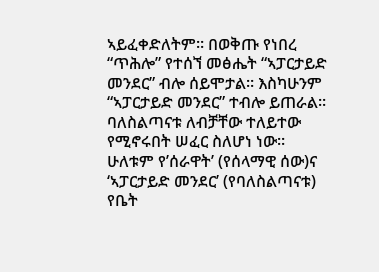ኣይፈቀድለትም። በወቅጡ የነበረ “ጥሕሎ” የተሰኘ መፅሔት “ኣፓርታይድ መንደር” ብሎ ሰይሞታል። እስካሁንም “ኣፓርታይድ መንደር” ተብሎ ይጠራል። ባለስልጣናቱ ለብቻቸው ተለይተው የሚኖሩበት ሠፈር ስለሆነ ነው።
ሁለቱም የ’ሰራዋት’ (የሰላማዊ ሰው)ና ‘ኣፓርታይድ መንደር’ (የባለስልጣናቱ) የቤት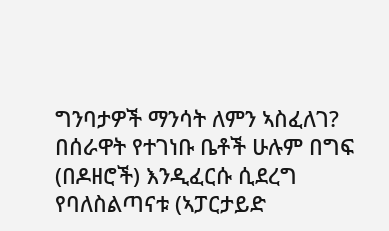ግንባታዎች ማንሳት ለምን ኣስፈለገ? በሰራዋት የተገነቡ ቤቶች ሁሉም በግፍ (በዶዘሮች) እንዲፈርሱ ሲደረግ የባለስልጣናቱ (ኣፓርታይድ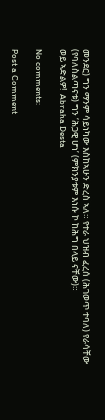መንደር) ግን ማንም ሳይነካው እስከኣሁን ድረስ ኣለ። የተራ ህዝብ ፈረሰ (ሕገወጥ ተባለ) የራሳቸው (የባለስልጣናቱ) ግን ‘ሕጋዊ ሆነ’ (ምክንያቱም እነሱ ኮ ከሕግ በላይ ናቸው)።
ወይ ኣድልዎ!  Abraha Desta

No comments:

Post a Comment